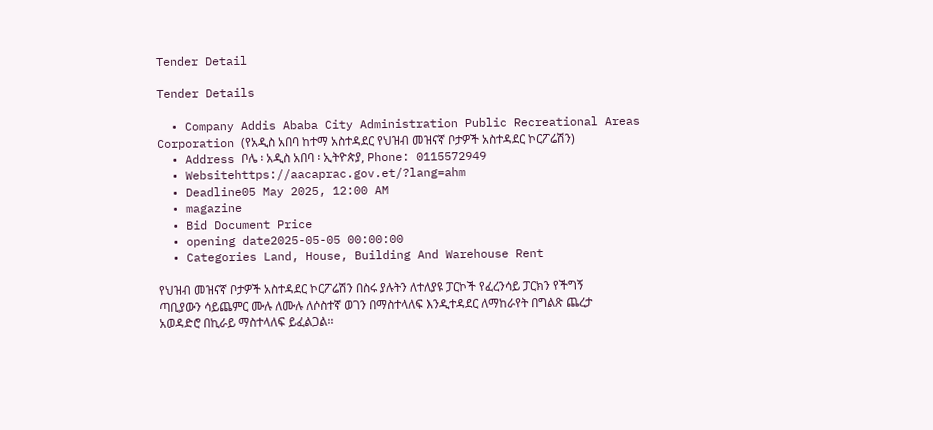Tender Detail

Tender Details

  • Company Addis Ababa City Administration Public Recreational Areas Corporation (የአዲስ አበባ ከተማ አስተዳደር የህዝብ መዝናኛ ቦታዎች አስተዳደር ኮርፖሬሽን)
  • Address ቦሌ ፡ አዲስ አበባ ፡ ኢትዮጵያ, Phone: 0115572949
  • Websitehttps://aacaprac.gov.et/?lang=ahm
  • Deadline05 May 2025, 12:00 AM
  • magazine
  • Bid Document Price
  • opening date2025-05-05 00:00:00
  • Categories Land, House, Building And Warehouse Rent

የህዝብ መዝናኛ ቦታዎች አስተዳደር ኮርፖሬሽን በስሩ ያሉትን ለተለያዩ ፓርኮች የፈረንሳይ ፓርክን የችግኝ ጣቢያውን ሳይጨምር ሙሉ ለሙሉ ለሶስተኛ ወገን በማስተላለፍ እንዲተዳደር ለማከራየት በግልጽ ጨረታ አወዳድሮ በኪራይ ማስተላለፍ ይፈልጋል፡፡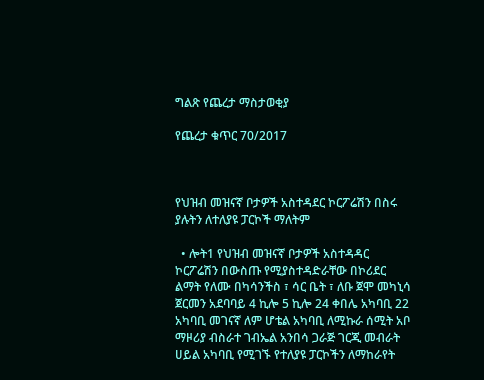ግልጽ የጨረታ ማስታወቂያ

የጨረታ ቁጥር 70/2017



የህዝብ መዝናኛ ቦታዎች አስተዳደር ኮርፖሬሽን በስሩ ያሉትን ለተለያዩ ፓርኮች ማለትም

  • ሎት1 የህዝብ መዝናኛ ቦታዎች አስተዳዳር ኮርፖሬሽን በውስጡ የሚያስተዳድራቸው በኮሪደር ልማት የለሙ በካሳንችስ ፣ ሳር ቤት ፣ ለቡ ጀሞ መካኒሳ ጀርመን አደባባይ 4 ኪሎ 5 ኪሎ 24 ቀበሌ አካባቢ 22 አካባቢ መገናኛ ለም ሆቴል አካባቢ ለሚኩራ ሰሚት አቦ ማዞሪያ ብስራተ ገብኤል አንበሳ ጋራጅ ገርጂ መብራት ሀይል አካባቢ የሚገኙ የተለያዩ ፓርኮችን ለማከራየት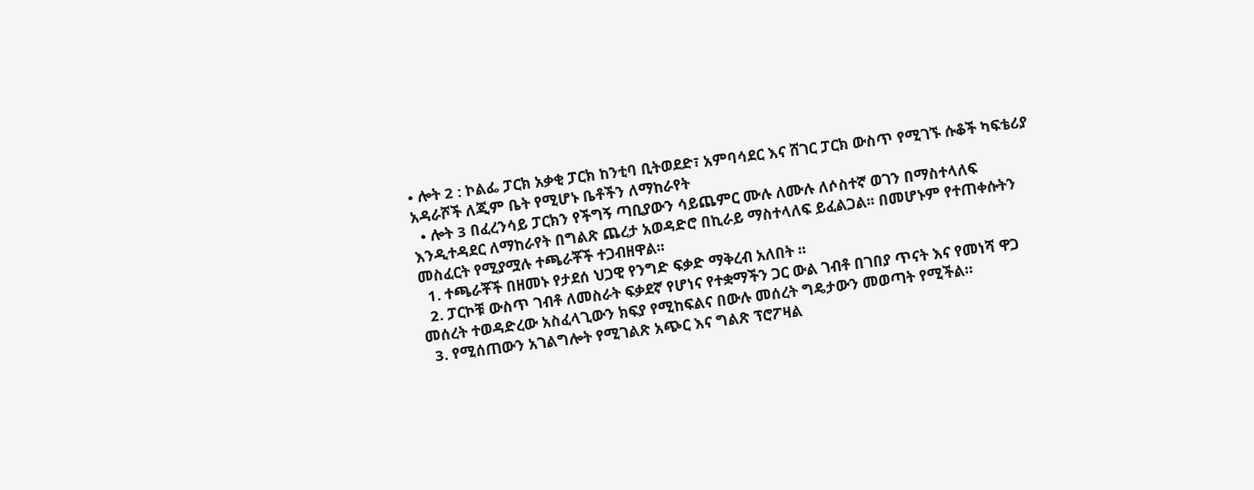• ሎት 2 : ኮልፌ ፓርክ አቃቂ ፓርክ ከንቲባ ቢትወደድ፣ አምባሳደር እና ሸገር ፓርክ ውስጥ የሚገኙ ሱቆች ካፍቴሪያ አዳራሾች ለጂም ቤት የሚሆኑ ቤቶችን ለማከራየት
  • ሎት 3 በፈረንሳይ ፓርክን የችግኝ ጣቢያውን ሳይጨምር ሙሉ ለሙሉ ለሶስተኛ ወገን በማስተላለፍ እንዲተዳደር ለማከራየት በግልጽ ጨረታ አወዳድሮ በኪራይ ማስተላለፍ ይፈልጋል፡፡ በመሆኑም የተጠቀሱትን መስፈርት የሚያሟሉ ተጫራቾች ተጋብዘዋል፡፡
  1. ተጫራቾች በዘመኑ የታደሰ ህጋዊ የንግድ ፍቃድ ማቅረብ አለበት ፡፡
  2. ፓርኮቹ ውስጥ ገብቶ ለመስራት ፍቃደኛ የሆነና የተቋማችን ጋር ውል ገብቶ በገበያ ጥናት እና የመነሻ ዋጋ መሰረት ተወዳድረው አስፈላጊውን ክፍያ የሚከፍልና በውሉ መሰረት ግዴታውን መወጣት የሚችል።
  3. የሚሰጠውን አገልግሎት የሚገልጽ አጭር እና ግልጽ ፕሮፖዛል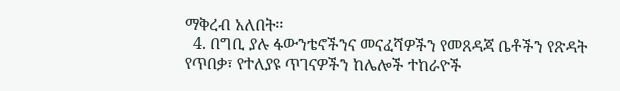ማቅረብ አለበት፡፡
  4. በግቢ ያሉ ፋውንቴኖችንና መናፈሻዎችን የመጸዳጃ ቤቶችን የጽዳት የጥበቃ፣ የተለያዩ ጥገናዎችን ከሌሎች ተከራዮች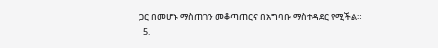ጋር በመሆኑ ማስጠገን መቆጣጠርና በአግባቡ ማስተዳደር የሚችል።
  5.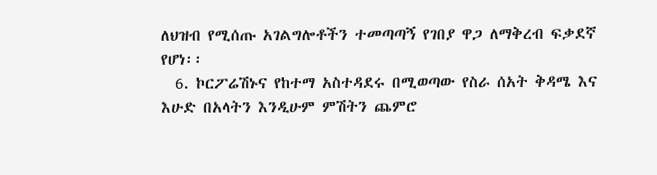ለህዝብ የሚሰጡ አገልግሎቶችን ተመጣጣኝ የገበያ ዋጋ ለማቅረብ ፍቃደኛ የሆነ፡፡
  6. ኮርፖሬሽኑና የከተማ አስተዳደሩ በሚወጣው የስራ ሰአት ቅዳሜ እና እሁድ በአላትን እንዲሁም ምሽትን ጨምሮ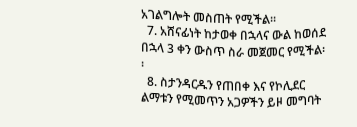አገልግሎት መስጠት የሚችል፡፡
  7. አሸናፊነት ከታወቀ በኋላና ውል ከወሰደ በኋላ 3 ቀን ውስጥ ስራ መጀመር የሚችል፡፡
  8. ስታንዳርዱን የጠበቀ እና የኮሊደር ልማቱን የሚመጥን አጋዎችን ይዞ መግባት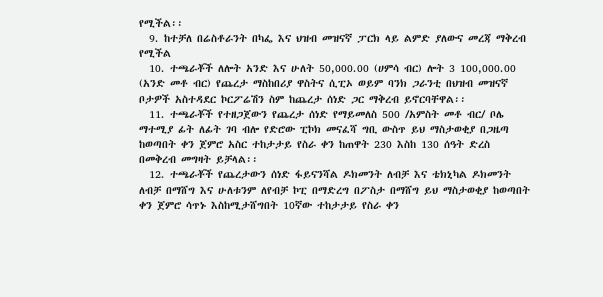የሚችል፡፡
  9. ከተቻለ በሬስቶራንት በካፌ እና ህዝብ መዝናኛ ፓርክ ላይ ልምድ ያለውና መረጃ ማቅረብ የሚችል
  10. ተጫራቾች ለሎት አንድ እና ሁለት 50,000.00 (ሀምሳ ብር) ሎት 3 100,000.00 (አንድ መቶ ብር) የጨረታ ማስከበሪያ ዋስትና ሲፒኦ ወይም ባንክ ጋራንቲ በህዝብ መዝናኛ ቦታዎች አስተዳደር ኮርፖሬሽን ስም ከጨረታ ሰነድ ጋር ማቅረብ ይኖርባቸዋል፡፡
  11. ተጫራቾች የተዘጋጀውን የጨረታ ሰነድ የማይመለስ 500 /አምስት መቶ ብር/ ቦሌ ማተሚያ ፊት ለፊት ገባ ብሎ የድሮው ፒኮክ መናፈሻ ግቢ ውስጥ ይህ ማስታወቂያ በጋዜጣ ከወጣበት ቀን ጀምሮ አስር ተከታታይ የስራ ቀን ከጠዋት 230 እስከ 130 ሰዓት ድረስ በመቅረብ መግዛት ይቻላል፡፡
  12. ተጫራቾች የጨረታውን ሰነድ ፋይናንሻል ዶክመንት ለብቻ እና ቴክኒካል ዶክመንት ለብቻ በማሸግ እና ሁለቱንም ለየብቻ ኮፒ በማድረግ በፖስታ በማሸግ ይህ ማስታወቂያ ከወጣበት ቀን ጀምሮ ሳጥኑ እስከሚታሸግበት 10ኛው ተከታታይ የስራ ቀን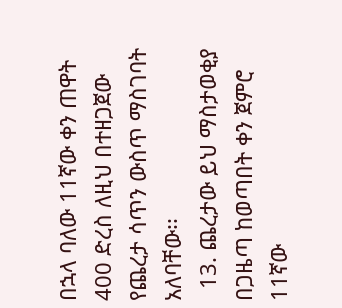በኋላ ባለው 11ኛው ቀን ጠዋት 400 ድረስ ለዚህ በተዘጋጀው የጨረታ ሳጥን ውስጥ ማስገባት አለባቸው፡፡
  13. ጨረታው ይህ ማስታወቂያ በጋዜጣ ከወጣበት ቀን ጀምሮ 11ኛው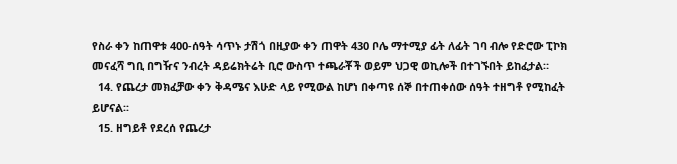የስራ ቀን ከጠዋቱ 400-ሰዓት ሳጥኑ ታሽጎ በዚያው ቀን ጠዋት 430 ቦሌ ማተሚያ ፊት ለፊት ገባ ብሎ የድሮው ፒኮክ መናፈሻ ግቢ በግዥና ንብረት ዳይሬክትሬት ቢሮ ውስጥ ተጫራቾች ወይም ህጋዊ ወኪሎች በተገኙበት ይከፈታል።
  14. የጨረታ መክፈቻው ቀን ቅዳሜና እሁድ ላይ የሚውል ከሆነ በቀጣዩ ሰኞ በተጠቀሰው ሰዓት ተዘግቶ የሚከፈት ይሆናል፡፡
  15. ዘግይቶ የደረሰ የጨረታ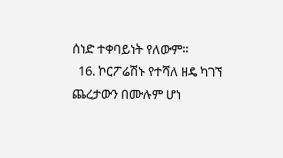ሰነድ ተቀባይነት የለውም፡፡
  16. ኮርፖሬሽኑ የተሻለ ዘዴ ካገኘ ጨረታውን በሙሉም ሆነ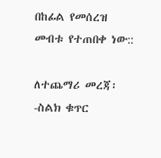በከፊል የመሰረዝ መብቱ የተጠበቀ ነው::

ለተጨማሪ መረጃ፡-ስልክ ቁጥር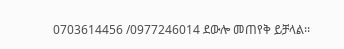0703614456 /0977246014 ደውሎ መጠየቅ ይቻላል፡፡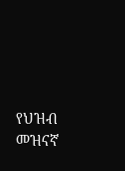የህዝብ መዝናኛ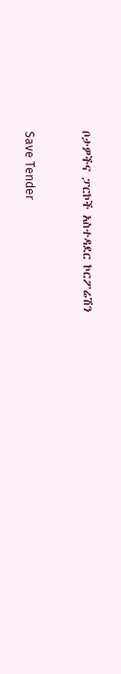ቦታዎችና ፓርኮች አስተዳደር ኮርፖሬሽን



Save Tender